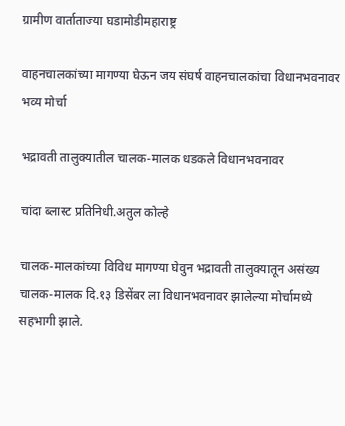ग्रामीण वार्ताताज्या घडामोडीमहाराष्ट्र

वाहनचालकांच्या मागण्या घेऊन जय संघर्ष वाहनचालकांचा विधानभवनावर भव्य मोर्चा

भद्रावती तालुक्यातील चालक-मालक धडकले विधानभवनावर

चांदा ब्लास्ट प्रतिनिधी.अतुल कोल्हे

चालक-मालकांच्या विविध मागण्या घेवुन भद्रावती तालुक्यातून असंख्य चालक-मालक दि.१३ डिसेंबर ला विधानभवनावर झालेल्या मोर्चामध्ये सहभागी झाले.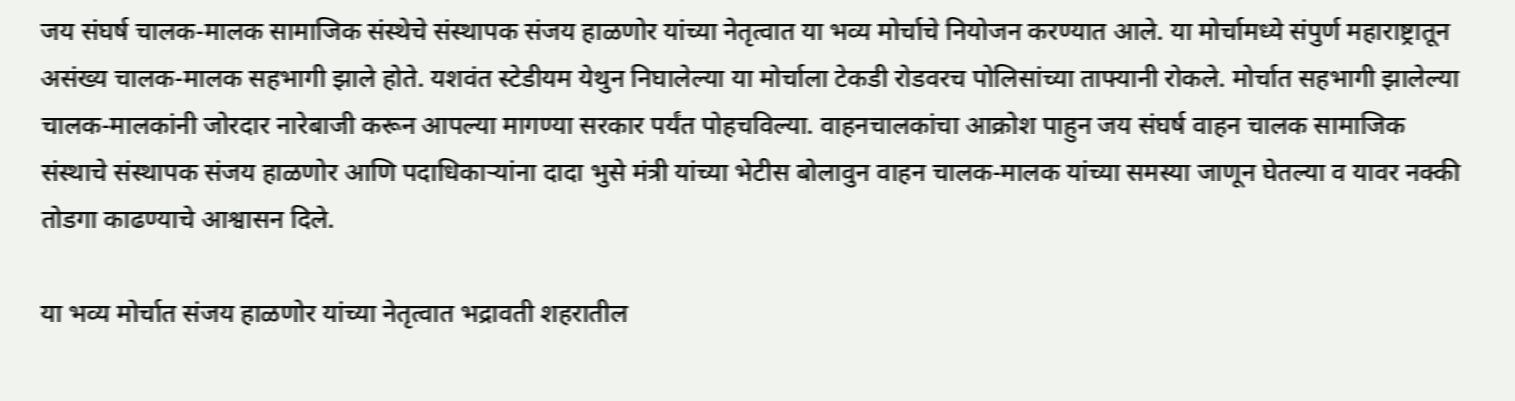जय संघर्ष चालक-मालक सामाजिक संस्थेचे संस्थापक संजय हाळणोर यांच्या नेतृत्वात या भव्य मोर्चाचे नियोजन करण्यात आले. या मोर्चामध्ये संपुर्ण महाराष्ट्रातून असंख्य चालक-मालक सहभागी झाले होते. यशवंत स्टेडीयम येथुन निघालेल्या या मोर्चाला टेकडी रोडवरच पोलिसांच्या ताफ्यानी रोकले. मोर्चात सहभागी झालेल्या चालक-मालकांनी जोरदार नारेबाजी करून आपल्या मागण्या सरकार पर्यंत पोहचविल्या. वाहनचालकांचा आक्रोश पाहुन जय संघर्ष वाहन चालक सामाजिक संस्थाचे संस्थापक संजय हाळणोर आणि पदाधिकाऱ्यांना दादा भुसे मंत्री यांच्या भेटीस बोलावुन वाहन चालक-मालक यांच्या समस्या जाणून घेतल्या व यावर नक्की तोडगा काढण्याचे आश्वासन दिले.

या भव्य मोर्चात संजय हाळणोर यांच्या नेतृत्वात भद्रावती शहरातील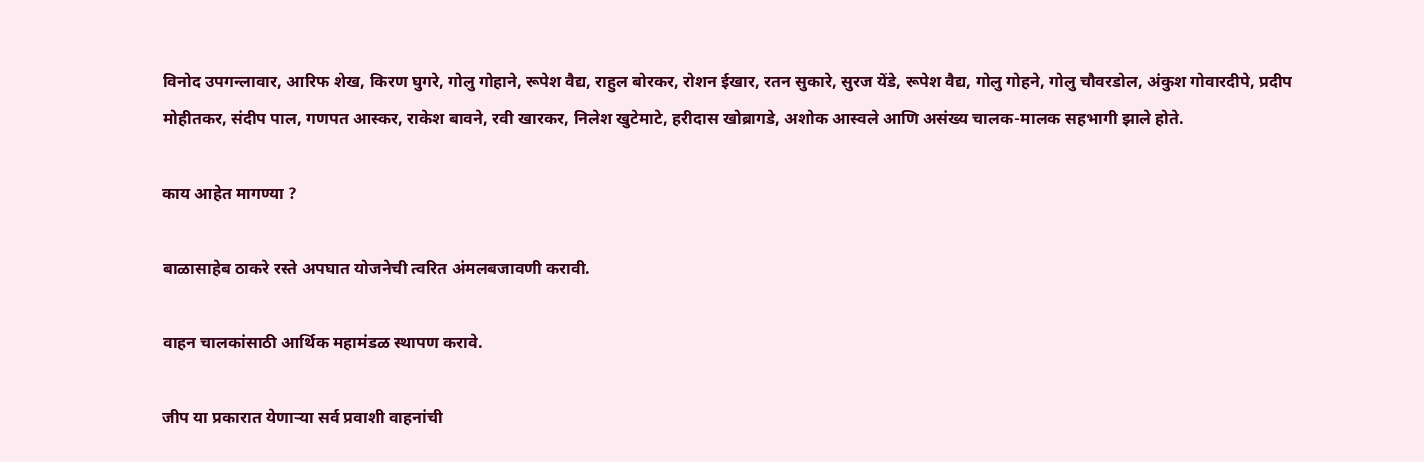विनोद उपगन्लावार, आरिफ शेख, किरण घुगरे, गोलु गोहाने, रूपेश वैद्य, राहुल बोरकर, रोशन ईखार, रतन सुकारे, सुरज येंडे, रूपेश वैद्य, गोलु गोहने, गोलु चौवरडोल, अंकुश गोवारदीपे, प्रदीप मोहीतकर, संदीप पाल, गणपत आस्कर, राकेश बावने, रवी खारकर, निलेश खुटेमाटे, हरीदास खोब्रागडे, अशोक आस्वले आणि असंख्य चालक-मालक सहभागी झाले होते.

काय आहेत मागण्या ?

बाळासाहेब ठाकरे रस्ते अपघात योजनेची त्वरित अंमलबजावणी करावी.

वाहन चालकांसाठी आर्थिक महामंडळ स्थापण करावे.

जीप या प्रकारात येणाऱ्या सर्व प्रवाशी वाहनांची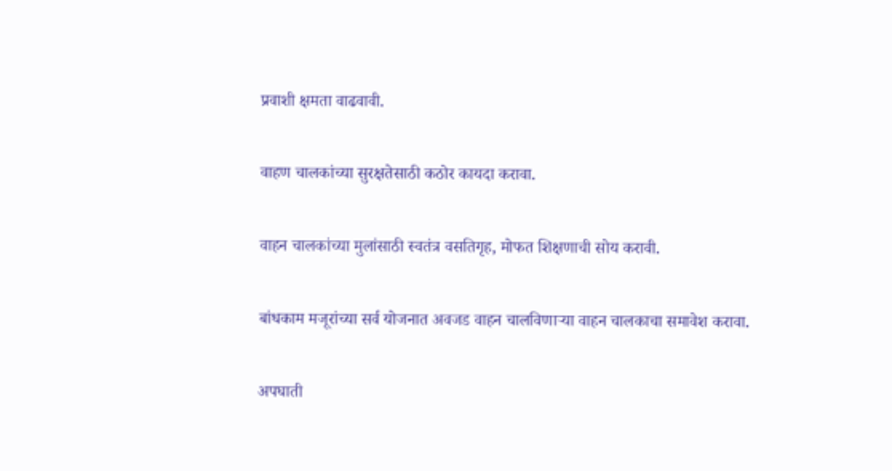प्रवाशी क्षमता वाढवावी.

वाहण चालकांच्या सुरक्षतेसाठी कठोर कायदा करावा.

वाहन चालकांच्या मुलांसाठी स्वतंत्र वसतिगृह, मोफत शिक्षणाची सोय करावी.

बांधकाम मजूरांच्या सर्व योजनात अवजड वाहन चालविणाऱ्या वाहन चालकाचा समावेश करावा.

अपघाती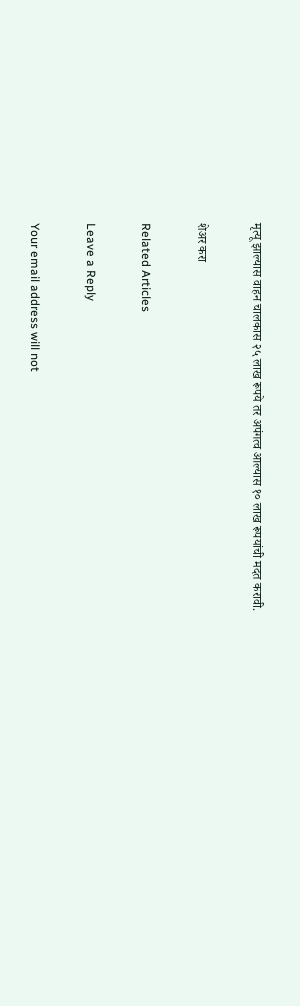मृत्यू झाल्यास वाहन चालकास २५ लाख रूपये तर अपंगत्व आल्यास १० लाख रूपयांची मदत करावी.

शेअर करा

Related Articles

Leave a Reply

Your email address will not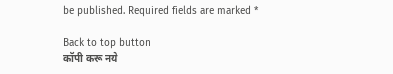be published. Required fields are marked *

Back to top button
कॉपी करू नये